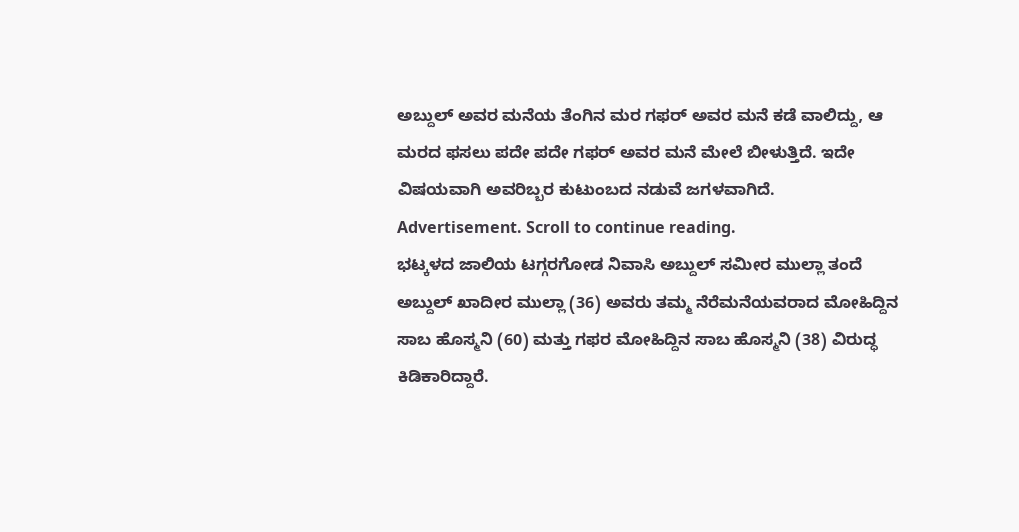ಅಬ್ದುಲ್ ಅವರ ಮನೆಯ ತೆಂಗಿನ ಮರ ಗಫರ್ ಅವರ ಮನೆ ಕಡೆ ವಾಲಿದ್ದು, ಆ ಮರದ ಫಸಲು ಪದೇ ಪದೇ ಗಫರ್ ಅವರ ಮನೆ ಮೇಲೆ ಬೀಳುತ್ತಿದೆ. ಇದೇ ವಿಷಯವಾಗಿ ಅವರಿಬ್ಬರ ಕುಟುಂಬದ ನಡುವೆ ಜಗಳವಾಗಿದೆ.
Advertisement. Scroll to continue reading.
ಭಟ್ಕಳದ ಜಾಲಿಯ ಟಗ್ಗರಗೋಡ ನಿವಾಸಿ ಅಬ್ದುಲ್ ಸಮೀರ ಮುಲ್ಲಾ ತಂದೆ ಅಬ್ದುಲ್ ಖಾದೀರ ಮುಲ್ಲಾ (36) ಅವರು ತಮ್ಮ ನೆರೆಮನೆಯವರಾದ ಮೋಹಿದ್ದಿನ ಸಾಬ ಹೊಸ್ಮನಿ (60) ಮತ್ತು ಗಫರ ಮೋಹಿದ್ದಿನ ಸಾಬ ಹೊಸ್ಮನಿ (38) ವಿರುದ್ಧ ಕಿಡಿಕಾರಿದ್ದಾರೆ.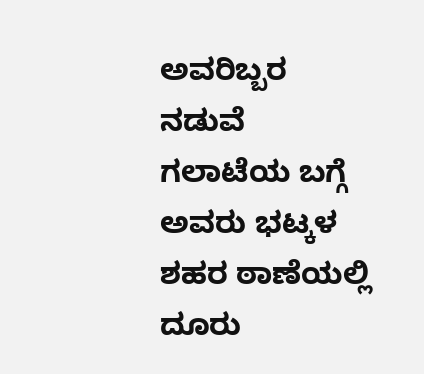ಅವರಿಬ್ಬರ ನಡುವೆ ಗಲಾಟೆಯ ಬಗ್ಗೆ ಅವರು ಭಟ್ಕಳ ಶಹರ ಠಾಣೆಯಲ್ಲಿ ದೂರು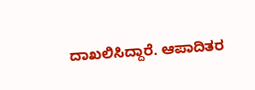ದಾಖಲಿಸಿದ್ದಾರೆ. ಆಪಾದಿತರ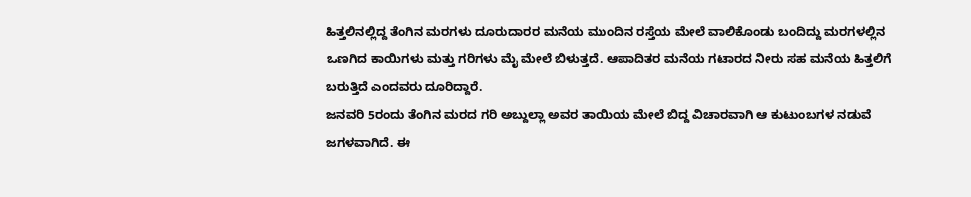ಹಿತ್ತಲಿನಲ್ಲಿದ್ದ ತೆಂಗಿನ ಮರಗಳು ದೂರುದಾರರ ಮನೆಯ ಮುಂದಿನ ರಸ್ತೆಯ ಮೇಲೆ ವಾಲಿಕೊಂಡು ಬಂದಿದ್ದು ಮರಗಳಲ್ಲಿನ ಒಣಗಿದ ಕಾಯಿಗಳು ಮತ್ತು ಗರಿಗಳು ಮೈ ಮೇಲೆ ಬಿಳುತ್ತದೆ. ಆಪಾದಿತರ ಮನೆಯ ಗಟಾರದ ನೀರು ಸಹ ಮನೆಯ ಹಿತ್ತಲಿಗೆ ಬರುತ್ತಿದೆ ಎಂದವರು ದೂರಿದ್ದಾರೆ.
ಜನವರಿ 5ರಂದು ತೆಂಗಿನ ಮರದ ಗರಿ ಅಬ್ದುಲ್ಲಾ ಅವರ ತಾಯಿಯ ಮೇಲೆ ಬಿದ್ದ ವಿಚಾರವಾಗಿ ಆ ಕುಟುಂಬಗಳ ನಡುವೆ ಜಗಳವಾಗಿದೆ. ಈ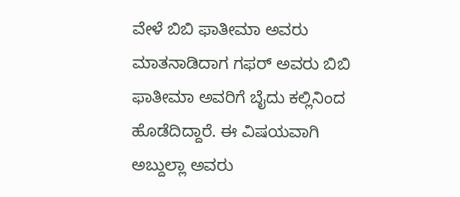ವೇಳೆ ಬಿಬಿ ಫಾತೀಮಾ ಅವರು ಮಾತನಾಡಿದಾಗ ಗಫರ್ ಅವರು ಬಿಬಿ ಫಾತೀಮಾ ಅವರಿಗೆ ಬೈದು ಕಲ್ಲಿನಿಂದ ಹೊಡೆದಿದ್ದಾರೆ. ಈ ವಿಷಯವಾಗಿ ಅಬ್ದುಲ್ಲಾ ಅವರು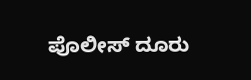ಪೊಲೀಸ್ ದೂರು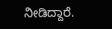ನೀಡಿದ್ದಾರೆ.